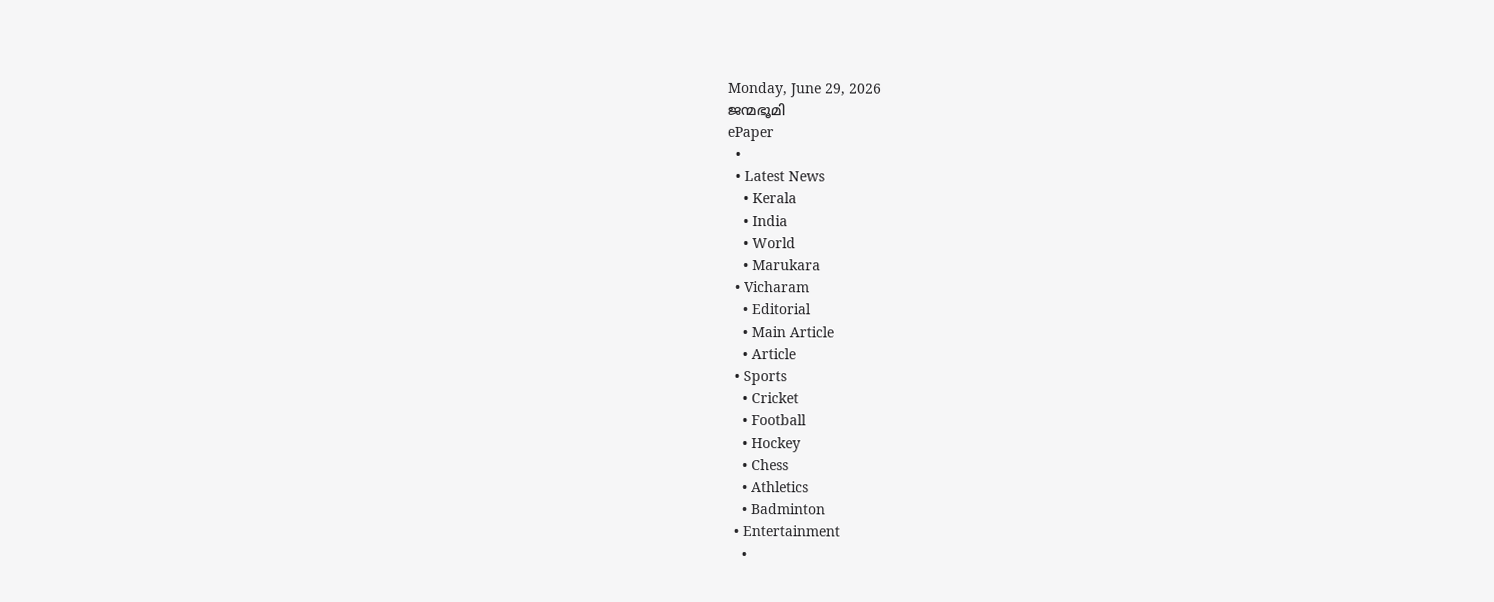Monday, June 29, 2026
ജന്മഭൂമി
ePaper
  •
  • Latest News
    • Kerala
    • India
    • World
    • Marukara
  • Vicharam
    • Editorial
    • Main Article
    • Article
  • Sports
    • Cricket
    • Football
    • Hockey
    • Chess
    • Athletics
    • Badminton
  • Entertainment
    •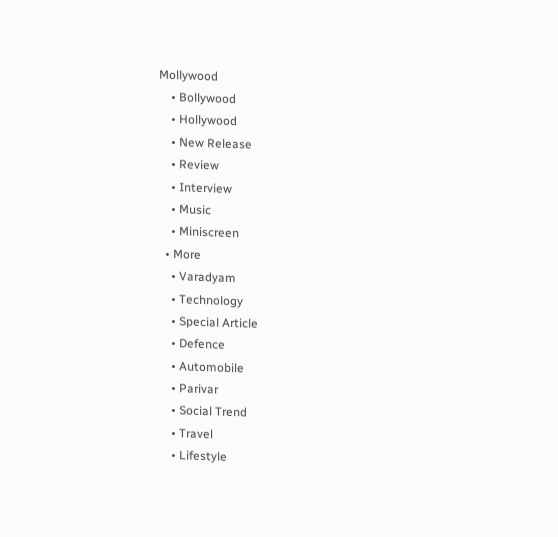Mollywood
    • Bollywood
    • Hollywood
    • New Release
    • Review
    • Interview
    • Music
    • Miniscreen
  • More
    • Varadyam
    • Technology
    • Special Article
    • Defence
    • Automobile
    • Parivar
    • Social Trend
    • Travel
    • Lifestyle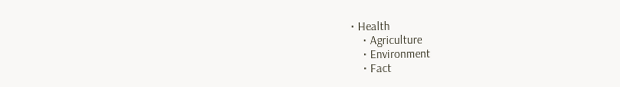• Health
    • Agriculture
    • Environment
    • Fact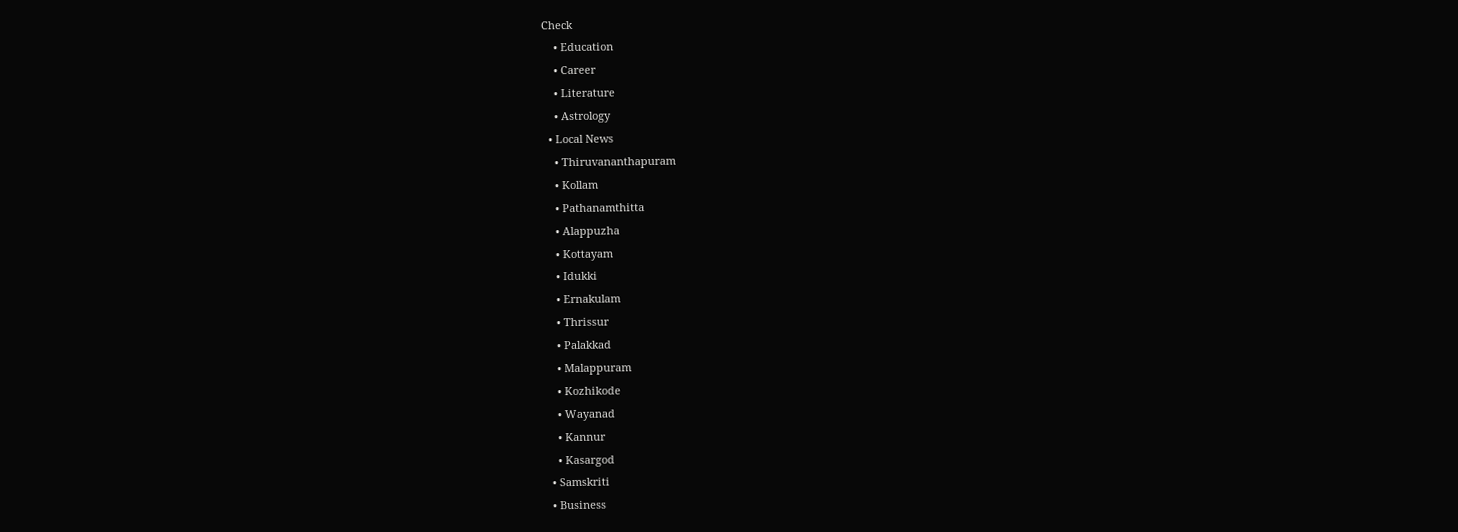Check
    • Education
    • Career
    • Literature
    • Astrology
  • Local News
    • Thiruvananthapuram
    • Kollam
    • Pathanamthitta
    • Alappuzha
    • Kottayam
    • Idukki
    • Ernakulam
    • Thrissur
    • Palakkad
    • Malappuram
    • Kozhikode
    • Wayanad
    • Kannur
    • Kasargod
  • Samskriti
  • Business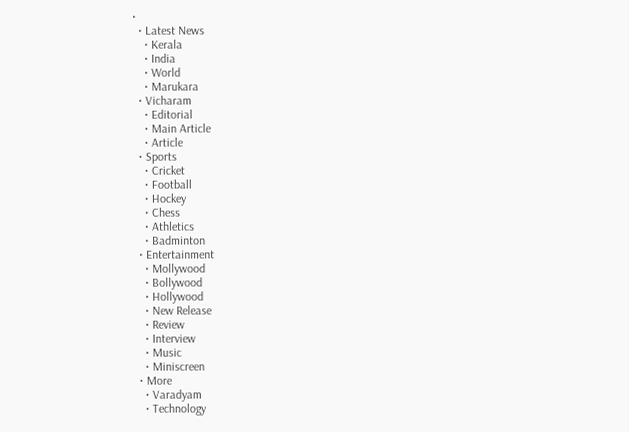•
  • Latest News
    • Kerala
    • India
    • World
    • Marukara
  • Vicharam
    • Editorial
    • Main Article
    • Article
  • Sports
    • Cricket
    • Football
    • Hockey
    • Chess
    • Athletics
    • Badminton
  • Entertainment
    • Mollywood
    • Bollywood
    • Hollywood
    • New Release
    • Review
    • Interview
    • Music
    • Miniscreen
  • More
    • Varadyam
    • Technology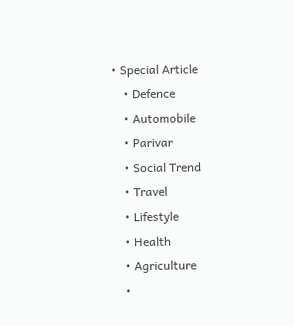• Special Article
    • Defence
    • Automobile
    • Parivar
    • Social Trend
    • Travel
    • Lifestyle
    • Health
    • Agriculture
    •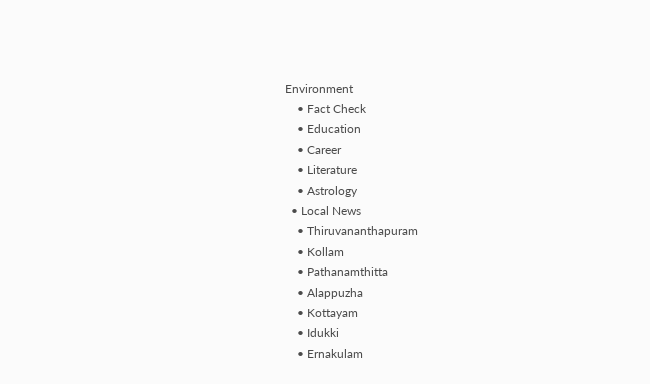Environment
    • Fact Check
    • Education
    • Career
    • Literature
    • Astrology
  • Local News
    • Thiruvananthapuram
    • Kollam
    • Pathanamthitta
    • Alappuzha
    • Kottayam
    • Idukki
    • Ernakulam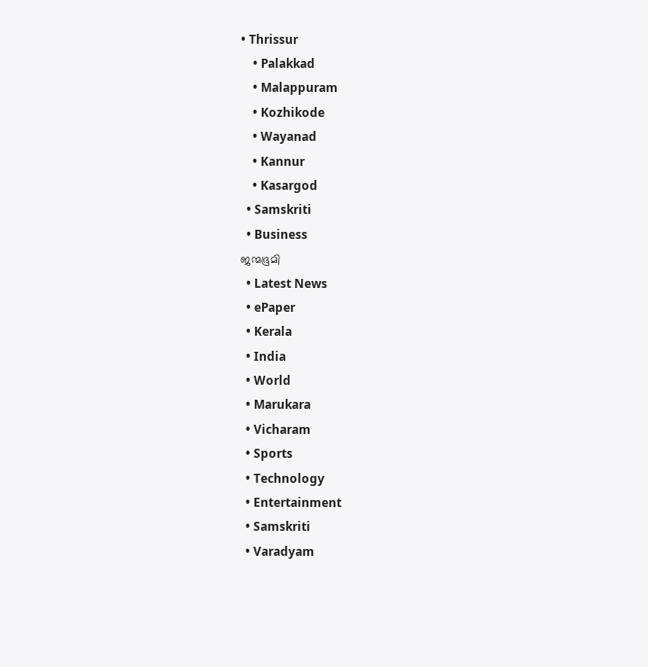• Thrissur
    • Palakkad
    • Malappuram
    • Kozhikode
    • Wayanad
    • Kannur
    • Kasargod
  • Samskriti
  • Business
ജന്മഭൂമി
  • Latest News
  • ePaper
  • Kerala
  • India
  • World
  • Marukara
  • Vicharam
  • Sports
  • Technology
  • Entertainment
  • Samskriti
  • Varadyam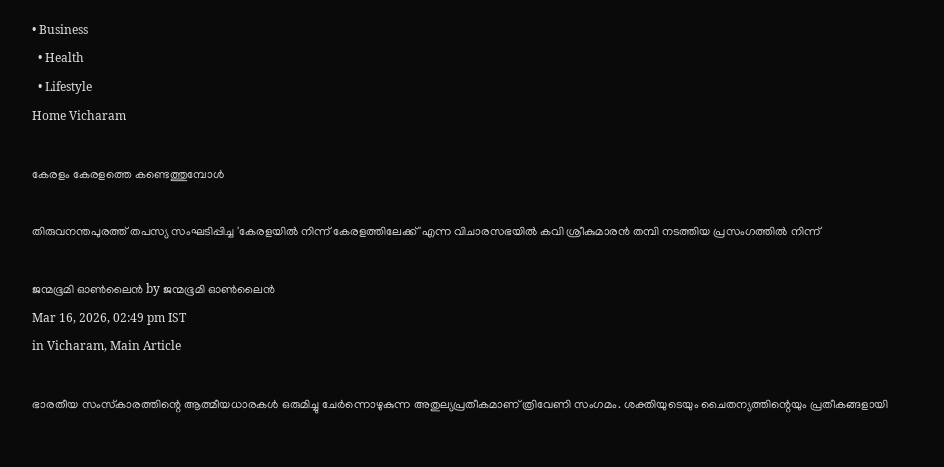• Business
  • Health
  • Lifestyle
Home Vicharam

കേരളം കേരളത്തെ കണ്ടെത്തുമ്പോള്‍

തിരുവനന്തപുരത്ത് തപസ്യ സംഘടിപ്പിച്ച 'കേരളയില്‍ നിന്ന് കേരളത്തിലേക്ക് 'എന്ന വിചാരസഭയില്‍ കവി ശ്രീകുമാരന്‍ തമ്പി നടത്തിയ പ്രസംഗത്തില്‍ നിന്ന്‌

ജന്മഭൂമി ഓണ്‍ലൈന്‍ by ജന്മഭൂമി ഓണ്‍ലൈന്‍
Mar 16, 2026, 02:49 pm IST
in Vicharam, Main Article

ഭാരതീയ സംസ്‌കാരത്തിന്റെ ആത്മീയധാരകള്‍ ഒരുമിച്ചു ചേര്‍ന്നൊഴുകുന്ന അതുല്യപ്രതീകമാണ് ത്രിവേണി സംഗമം. ശക്തിയുടെയും ചൈതന്യത്തിന്റെയും പ്രതീകങ്ങളായി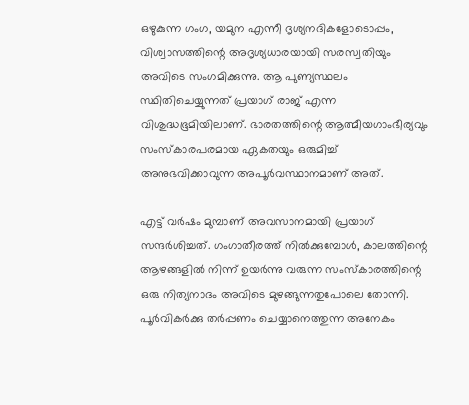ഒഴുകുന്ന ഗംഗ, യമുന എന്നീ ദൃശ്യനദികളോടൊപ്പം, വിശ്വാസത്തിന്റെ അദൃശ്യധാരയായി സരസ്വതിയും അവിടെ സംഗമിക്കുന്നു. ആ പുണ്യസ്ഥലം സ്ഥിതിചെയ്യുന്നത് പ്രയാഗ് രാജ് എന്ന വിശുദ്ധഭൂമിയിലാണ്. ഭാരതത്തിന്റെ ആത്മീയഗാംഭീര്യവും സംസ്‌കാരപരമായ ഏകതയും ഒരുമിച്ച് അനുഭവിക്കാവുന്ന അപൂര്‍വസ്ഥാനമാണ് അത്.

എട്ട് വര്‍ഷം മുമ്പാണ് അവസാനമായി പ്രയാഗ് സന്ദര്‍ശിച്ചത്. ഗംഗാതീരത്ത് നില്‍ക്കുമ്പോള്‍, കാലത്തിന്റെ ആഴങ്ങളില്‍ നിന്ന് ഉയര്‍ന്നു വരുന്ന സംസ്‌കാരത്തിന്റെ ഒരു നിത്യനാദം അവിടെ മുഴങ്ങുന്നതുപോലെ തോന്നി. പൂര്‍വികര്‍ക്കു തര്‍പ്പണം ചെയ്യാനെത്തുന്ന അനേകം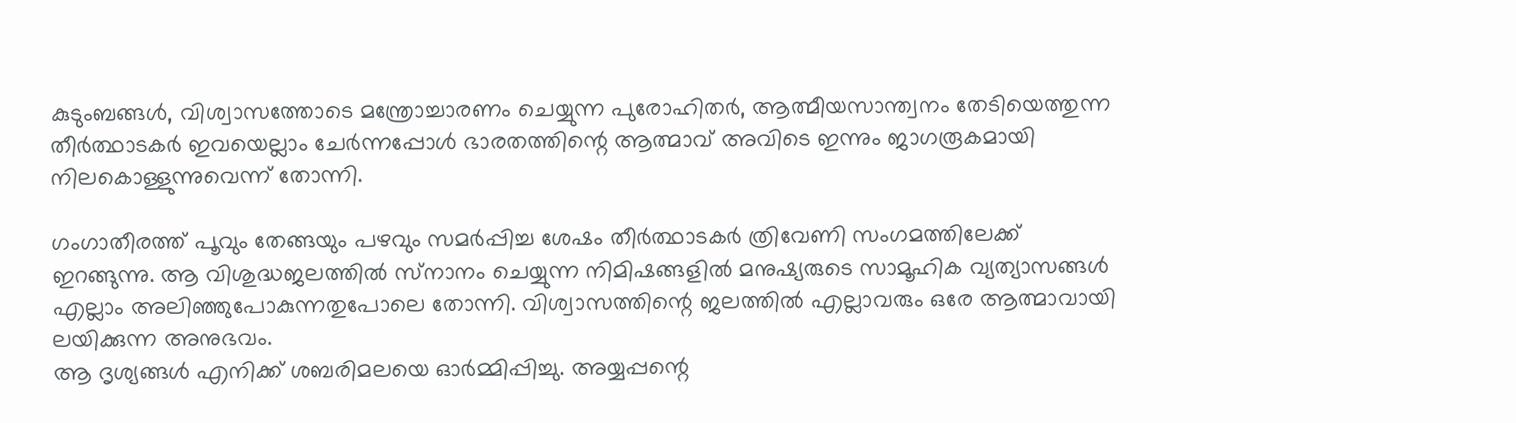കുടുംബങ്ങള്‍, വിശ്വാസത്തോടെ മന്ത്രോച്ചാരണം ചെയ്യുന്ന പുരോഹിതര്‍, ആത്മീയസാന്ത്വനം തേടിയെത്തുന്ന തീര്‍ത്ഥാടകര്‍ ഇവയെല്ലാം ചേര്‍ന്നപ്പോള്‍ ഭാരതത്തിന്റെ ആത്മാവ് അവിടെ ഇന്നും ജാഗരൂകമായി നിലകൊള്ളുന്നുവെന്ന് തോന്നി.

ഗംഗാതീരത്ത് പൂവും തേങ്ങയും പഴവും സമര്‍പ്പിച്ച ശേഷം തീര്‍ത്ഥാടകര്‍ ത്രിവേണി സംഗമത്തിലേക്ക് ഇറങ്ങുന്നു. ആ വിശുദ്ധജലത്തില്‍ സ്‌നാനം ചെയ്യുന്ന നിമിഷങ്ങളില്‍ മനുഷ്യരുടെ സാമൂഹിക വ്യത്യാസങ്ങള്‍ എല്ലാം അലിഞ്ഞുപോകുന്നതുപോലെ തോന്നി. വിശ്വാസത്തിന്റെ ജലത്തില്‍ എല്ലാവരും ഒരേ ആത്മാവായി ലയിക്കുന്ന അനുഭവം.
ആ ദൃശ്യങ്ങള്‍ എനിക്ക് ശബരിമലയെ ഓര്‍മ്മിപ്പിച്ചു. അയ്യപ്പന്റെ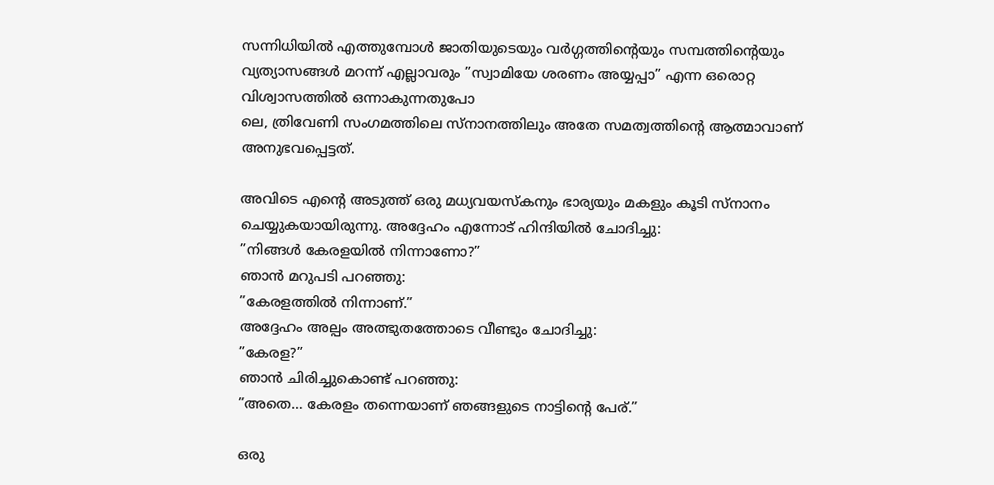സന്നിധിയില്‍ എത്തുമ്പോള്‍ ജാതിയുടെയും വര്‍ഗ്ഗത്തിന്റെയും സമ്പത്തിന്റെയും വ്യത്യാസങ്ങള്‍ മറന്ന് എല്ലാവരും ”സ്വാമിയേ ശരണം അയ്യപ്പാ” എന്ന ഒരൊറ്റ വിശ്വാസത്തില്‍ ഒന്നാകുന്നതുപോ
ലെ, ത്രിവേണി സംഗമത്തിലെ സ്‌നാനത്തിലും അതേ സമത്വത്തിന്റെ ആത്മാവാണ് അനുഭവപ്പെട്ടത്.

അവിടെ എന്റെ അടുത്ത് ഒരു മധ്യവയസ്കനും ഭാര്യയും മകളും കൂടി സ്‌നാനം ചെയ്യുകയായിരുന്നു. അദ്ദേഹം എന്നോട് ഹിന്ദിയില്‍ ചോദിച്ചു:
”നിങ്ങള്‍ കേരളയില്‍ നിന്നാണോ?”
ഞാന്‍ മറുപടി പറഞ്ഞു:
”കേരളത്തില്‍ നിന്നാണ്.”
അദ്ദേഹം അല്പം അത്ഭുതത്തോടെ വീണ്ടും ചോദിച്ചു:
”കേരള?”
ഞാന്‍ ചിരിച്ചുകൊണ്ട് പറഞ്ഞു:
”അതെ… കേരളം തന്നെയാണ് ഞങ്ങളുടെ നാട്ടിന്റെ പേര്.”

ഒരു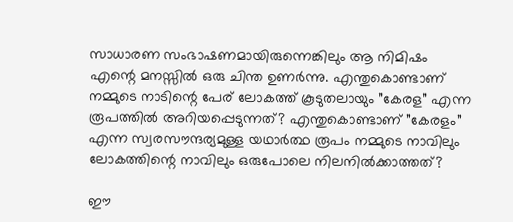സാധാരണ സംഭാഷണമായിരുന്നെങ്കിലും ആ നിമിഷം എന്റെ മനസ്സില്‍ ഒരു ചിന്ത ഉണര്‍ന്നു. എന്തുകൊണ്ടാണ് നമ്മുടെ നാടിന്റെ പേര് ലോകത്ത് കൂടുതലായും ”കേരള” എന്ന രൂപത്തില്‍ അറിയപ്പെടുന്നത്? എന്തുകൊണ്ടാണ് ”കേരളം” എന്ന സ്വരസൗന്ദര്യമുള്ള യഥാര്‍ത്ഥ രൂപം നമ്മുടെ നാവിലും ലോകത്തിന്റെ നാവിലും ഒരുപോലെ നിലനില്‍ക്കാത്തത്?

ഈ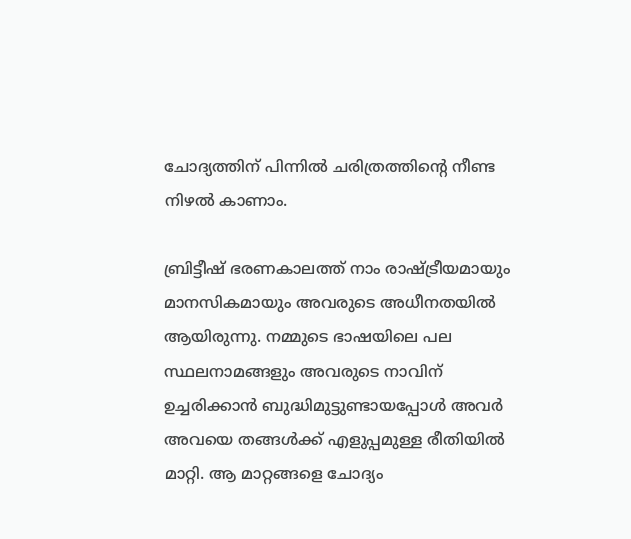ചോദ്യത്തിന് പിന്നില്‍ ചരിത്രത്തിന്റെ നീണ്ട നിഴല്‍ കാണാം.

ബ്രിട്ടീഷ് ഭരണകാലത്ത് നാം രാഷ്‌ട്രീയമായും മാനസികമായും അവരുടെ അധീനതയില്‍ ആയിരുന്നു. നമ്മുടെ ഭാഷയിലെ പല സ്ഥലനാമങ്ങളും അവരുടെ നാവിന് ഉച്ചരിക്കാന്‍ ബുദ്ധിമുട്ടുണ്ടായപ്പോള്‍ അവര്‍ അവയെ തങ്ങള്‍ക്ക് എളുപ്പമുള്ള രീതിയില്‍ മാറ്റി. ആ മാറ്റങ്ങളെ ചോദ്യം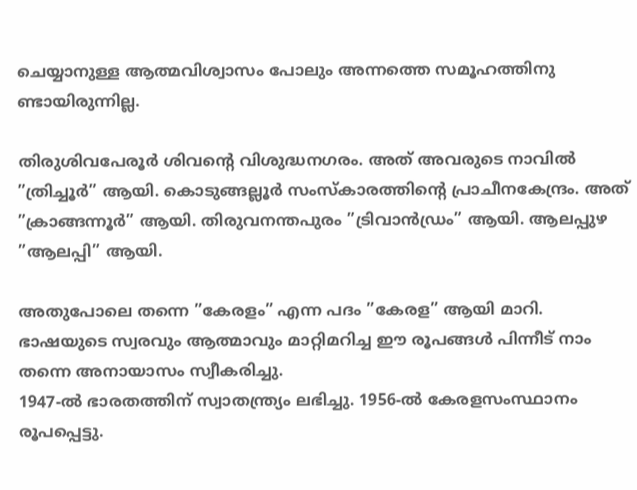ചെയ്യാനുള്ള ആത്മവിശ്വാസം പോലും അന്നത്തെ സമൂഹത്തിനു
ണ്ടായിരുന്നില്ല.

തിരുശിവപേരൂര്‍ ശിവന്റെ വിശുദ്ധനഗരം. അത് അവരുടെ നാവില്‍ ”ത്രിച്ചൂര്‍” ആയി. കൊടുങ്ങല്ലൂര്‍ സംസ്‌കാരത്തിന്റെ പ്രാചീനകേന്ദ്രം. അത് ”ക്രാങ്ങന്നൂര്‍” ആയി. തിരുവനന്തപുരം ”ട്രിവാന്‍ഡ്രം” ആയി. ആലപ്പുഴ ”ആലപ്പി” ആയി.

അതുപോലെ തന്നെ ”കേരളം” എന്ന പദം ”കേരള” ആയി മാറി. ഭാഷയുടെ സ്വരവും ആത്മാവും മാറ്റിമറിച്ച ഈ രൂപങ്ങള്‍ പിന്നീട് നാം തന്നെ അനായാസം സ്വീകരിച്ചു.
1947-ല്‍ ഭാരതത്തിന് സ്വാതന്ത്ര്യം ലഭിച്ചു. 1956-ല്‍ കേരളസംസ്ഥാനം രൂപപ്പെട്ടു.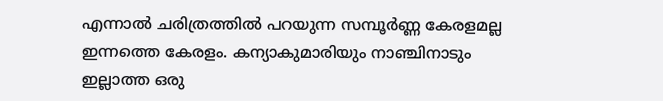എന്നാല്‍ ചരിത്രത്തില്‍ പറയുന്ന സമ്പൂര്‍ണ്ണ കേരളമല്ല ഇന്നത്തെ കേരളം. കന്യാകുമാരിയും നാഞ്ചിനാടും ഇല്ലാത്ത ഒരു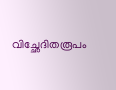വിച്ഛേദിതരൂപം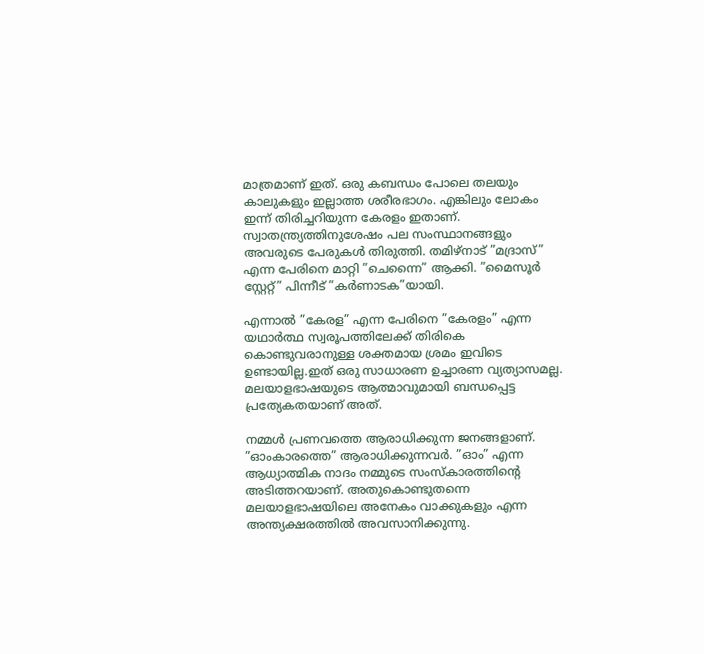മാത്രമാണ് ഇത്. ഒരു കബന്ധം പോലെ തലയും കാലുകളും ഇല്ലാത്ത ശരീരഭാഗം. എങ്കിലും ലോകം ഇന്ന് തിരിച്ചറിയുന്ന കേരളം ഇതാണ്.
സ്വാതന്ത്ര്യത്തിനുശേഷം പല സംസ്ഥാനങ്ങളും അവരുടെ പേരുകള്‍ തിരുത്തി. തമിഴ്‌നാട് ”മദ്രാസ്” എന്ന പേരിനെ മാറ്റി ”ചെന്നൈ” ആക്കി. ”മൈസൂര്‍ സ്റ്റേറ്റ്” പിന്നീട് ”കര്‍ണാടക”യായി.

എന്നാല്‍ ”കേരള” എന്ന പേരിനെ ”കേരളം” എന്ന യഥാര്‍ത്ഥ സ്വരൂപത്തിലേക്ക് തിരികെ കൊണ്ടുവരാനുള്ള ശക്തമായ ശ്രമം ഇവിടെ ഉണ്ടായില്ല.ഇത് ഒരു സാധാരണ ഉച്ചാരണ വ്യത്യാസമല്ല. മലയാളഭാഷയുടെ ആത്മാവുമായി ബന്ധപ്പെട്ട പ്രത്യേകതയാണ് അത്.

നമ്മള്‍ പ്രണവത്തെ ആരാധിക്കുന്ന ജനങ്ങളാണ്. ”ഓംകാരത്തെ” ആരാധിക്കുന്നവര്‍. ”ഓം” എന്ന ആധ്യാത്മിക നാദം നമ്മുടെ സംസ്‌കാരത്തിന്റെ അടിത്തറയാണ്. അതുകൊണ്ടുതന്നെ മലയാളഭാഷയിലെ അനേകം വാക്കുകളും എന്ന അന്ത്യക്ഷരത്തില്‍ അവസാനിക്കുന്നു.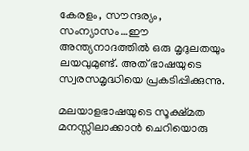കേരളം, സൗന്ദര്യം, സംന്യാസം…ഈ അന്ത്യനാദത്തില്‍ ഒരു മൃദുലതയും ലയവുമുണ്ട്. അത് ഭാഷയുടെ സ്വരസമൃദ്ധിയെ പ്രകടിപ്പിക്കുന്നു.

മലയാളഭാഷയുടെ സൂക്ഷ്മത മനസ്സിലാക്കാന്‍ ചെറിയൊരു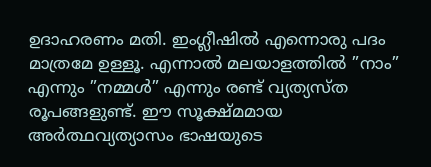ഉദാഹരണം മതി. ഇംഗ്ലീഷില്‍ എന്നൊരു പദം മാത്രമേ ഉള്ളൂ. എന്നാല്‍ മലയാളത്തില്‍ ”നാം” എന്നും ”നമ്മള്‍” എന്നും രണ്ട് വ്യത്യസ്ത രൂപങ്ങളുണ്ട്. ഈ സൂക്ഷ്മമായ അര്‍ത്ഥവ്യത്യാസം ഭാഷയുടെ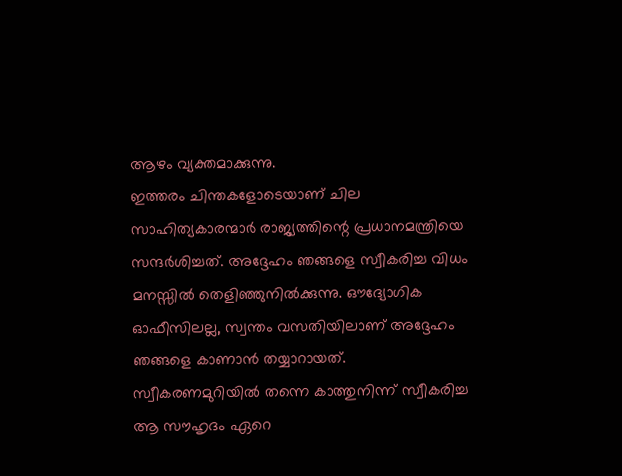ആഴം വ്യക്തമാക്കുന്നു.
ഇത്തരം ചിന്തകളോടെയാണ് ചില സാഹിത്യകാരന്മാര്‍ രാജ്യത്തിന്റെ പ്രധാനമന്ത്രിയെ സന്ദര്‍ശിച്ചത്. അദ്ദേഹം ഞങ്ങളെ സ്വീകരിച്ച വിധം മനസ്സില്‍ തെളിഞ്ഞുനില്‍ക്കുന്നു. ഔദ്യോഗിക ഓഫീസിലല്ല, സ്വന്തം വസതിയിലാണ് അദ്ദേഹം ഞങ്ങളെ കാണാന്‍ തയ്യാറായത്. സ്വീകരണമുറിയില്‍ തന്നെ കാത്തുനിന്ന് സ്വീകരിച്ച ആ സൗഹൃദം ഏറെ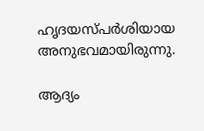ഹൃദയസ്പര്‍ശിയായ അനുഭവമായിരുന്നു.

ആദ്യം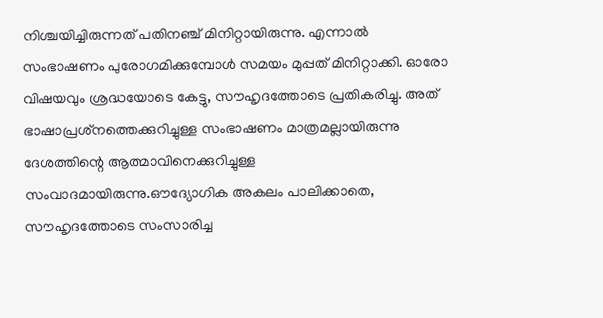നിശ്ചയിച്ചിരുന്നത് പതിനഞ്ച് മിനിറ്റായിരുന്നു. എന്നാല്‍ സംഭാഷണം പുരോഗമിക്കുമ്പോള്‍ സമയം മുപ്പത് മിനിറ്റാക്കി. ഓരോ വിഷയവും ശ്രദ്ധയോടെ കേട്ടു, സൗഹൃദത്തോടെ പ്രതികരിച്ചു. അത് ഭാഷാപ്രശ്‌നത്തെക്കുറിച്ചുള്ള സംഭാഷണം മാത്രമല്ലായിരുന്നു ദേശത്തിന്റെ ആത്മാവിനെക്കുറിച്ചുള്ള സംവാദമായിരുന്നു.ഔദ്യോഗിക അകലം പാലിക്കാതെ, സൗഹൃദത്തോടെ സംസാരിച്ച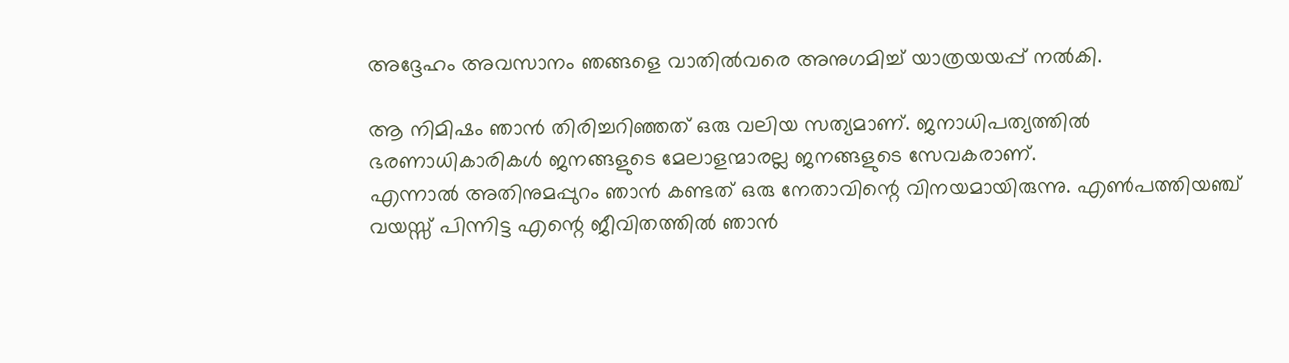അദ്ദേഹം അവസാനം ഞങ്ങളെ വാതില്‍വരെ അനുഗമിച്ച് യാത്രയയപ്പ് നല്‍കി.

ആ നിമിഷം ഞാന്‍ തിരിച്ചറിഞ്ഞത് ഒരു വലിയ സത്യമാണ്. ജനാധിപത്യത്തില്‍ ഭരണാധികാരികള്‍ ജനങ്ങളുടെ മേലാളന്മാരല്ല ജനങ്ങളുടെ സേവകരാണ്.
എന്നാല്‍ അതിനുമപ്പുറം ഞാന്‍ കണ്ടത് ഒരു നേതാവിന്റെ വിനയമായിരുന്നു. എണ്‍പത്തിയഞ്ച് വയസ്സ് പിന്നിട്ട എന്റെ ജീവിതത്തില്‍ ഞാന്‍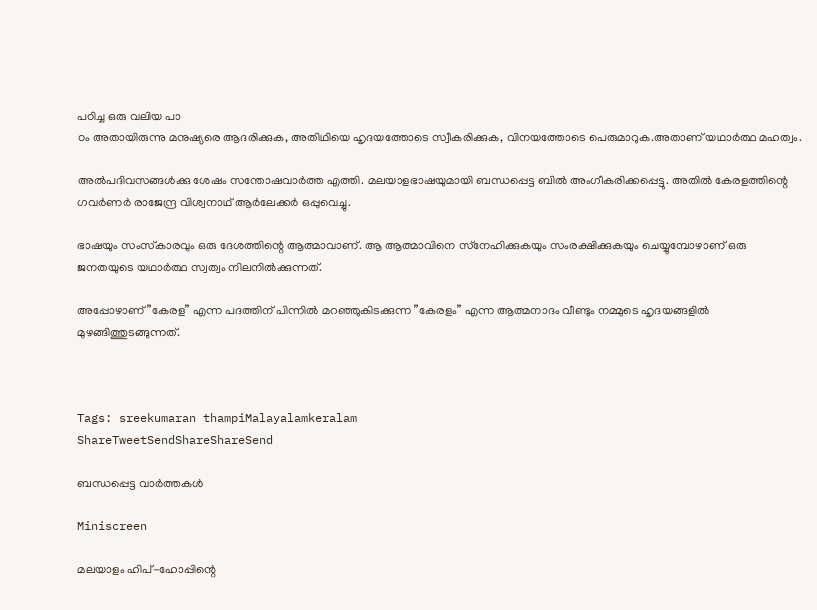പഠിച്ച ഒരു വലിയ പാ
ഠം അതായിരുന്നു മനുഷ്യരെ ആദരിക്കുക, അതിഥിയെ ഹൃദയത്തോടെ സ്വീകരിക്കുക, വിനയത്തോടെ പെരുമാറുക.അതാണ് യഥാര്‍ത്ഥ മഹത്വം.

അല്‍പദിവസങ്ങള്‍ക്കു ശേഷം സന്തോഷവാര്‍ത്ത എത്തി. മലയാളഭാഷയുമായി ബന്ധപ്പെട്ട ബില്‍ അംഗീകരിക്കപ്പെട്ടു. അതില്‍ കേരളത്തിന്റെ ഗവര്‍ണര്‍ രാജേന്ദ്ര വിശ്വനാഥ് ആര്‍ലേക്കര്‍ ഒപ്പുവെച്ചു.

ഭാഷയും സംസ്‌കാരവും ഒരു ദേശത്തിന്റെ ആത്മാവാണ്. ആ ആത്മാവിനെ സ്‌നേഹിക്കുകയും സംരക്ഷിക്കുകയും ചെയ്യുമ്പോഴാണ് ഒരു ജനതയുടെ യഥാര്‍ത്ഥ സ്വത്വം നിലനില്‍ക്കുന്നത്.

അപ്പോഴാണ് ”കേരള” എന്ന പദത്തിന് പിന്നില്‍ മറഞ്ഞുകിടക്കുന്ന ”കേരളം” എന്ന ആത്മനാദം വീണ്ടും നമ്മുടെ ഹൃദയങ്ങളില്‍ മുഴങ്ങിത്തുടങ്ങുന്നത്.



Tags: sreekumaran thampiMalayalamkeralam
ShareTweetSendShareShareSend

ബന്ധപ്പെട്ട വാര്‍ത്തകള്‍

Miniscreen

മലയാളം ഹിപ്-ഹോപ്പിന്റെ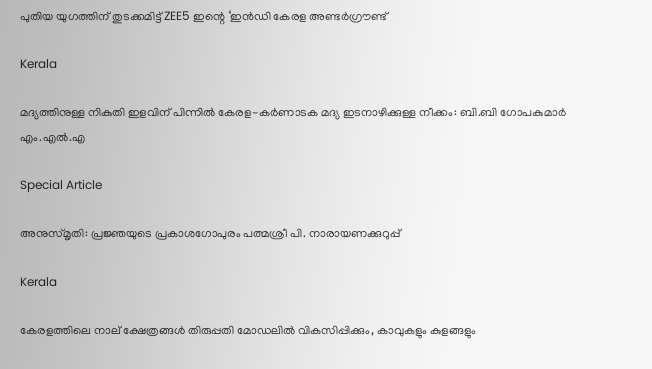പുതിയ യുഗത്തിന് തുടക്കമിട്ട് ZEE5 ഇന്റെ ‘ഇൻഡി കേരള അണ്ടർഗ്രൗണ്ട്

Kerala

മദ്യത്തിനുള്ള നികുതി ഇളവിന് പിന്നിൽ കേരള-കർണാടക മദ്യ ഇടനാഴിക്കുള്ള നീക്കം: ബി.ബി ഗോപകുമാർ എം.എൽ.എ

Special Article

അനുസ്മൃതി: പ്രജ്ഞയുടെ പ്രകാശഗോപുരം പത്മശ്രീ പി. നാരായണക്കുറുപ്പ്

Kerala

കേരളത്തിലെ നാല് ക്ഷേത്രങ്ങൾ തിരുപ്പതി മോഡലിൽ വികസിപ്പിക്കും, കാവുകളും കുളങ്ങളും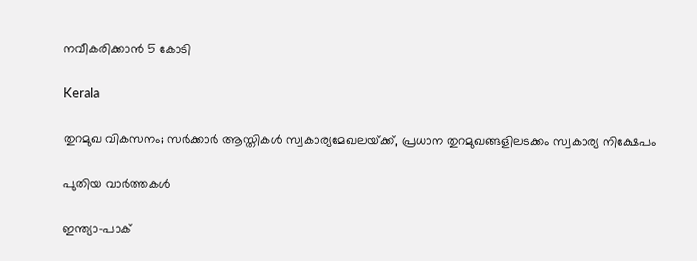നവീകരിക്കാൻ 5 കോടി

Kerala

തുറമുഖ വികസനം; സർക്കാർ ആസ്തികൾ സ്വകാര്യമേഖലയ്‌ക്ക്, പ്രധാന തുറമുഖങ്ങളിലടക്കം സ്വകാര്യ നിക്ഷേപം

പുതിയ വാര്‍ത്തകള്‍

ഇന്ത്യാ-പാക്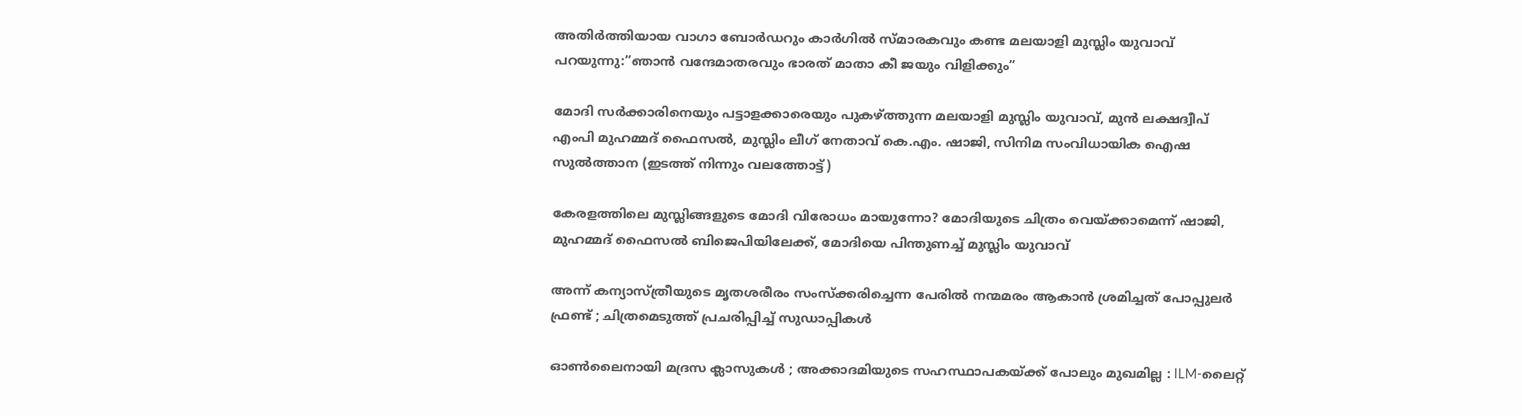അതിര്‍ത്തിയായ വാഗാ ബോര്‍ഡറും കാര്‍ഗില്‍ സ്മാരകവും കണ്ട മലയാളി മുസ്ലിം യുവാവ് പറയുന്നു:”ഞാന്‍ വന്ദേമാതരവും ഭാരത് മാതാ കീ ജയും വിളിക്കും”

മോദി സര്‍ക്കാരിനെയും പട്ടാളക്കാരെയും പുകഴ്ത്തുന്ന മലയാളി മുസ്ലിം യുവാവ്, മുന്‍ ലക്ഷദ്വീപ് എംപി മുഹമ്മദ് ഫൈസല്‍, മുസ്ലിം ലീഗ് നേതാവ് കെ.എം. ഷാജി, സിനിമ സംവിധായിക ഐഷ സുല്‍ത്താന (ഇടത്ത് നിന്നും വലത്തോട്ട്)

കേരളത്തിലെ മുസ്ലിങ്ങളുടെ മോദി വിരോധം മായുന്നോ? മോദിയുടെ ചിത്രം വെയ്‌ക്കാമെന്ന് ഷാജി, മുഹമ്മദ് ഫൈസല്‍ ബിജെപിയിലേക്ക്, മോദിയെ പിന്തുണച്ച് മുസ്ലിം യുവാവ്

അന്ന് കന്യാസ്ത്രീയുടെ മൃതശരീരം സംസ്ക്കരിച്ചെന്ന പേരിൽ നന്മമരം ആകാൻ ശ്രമിച്ചത് പോപ്പുലർ ഫ്രണ്ട് ; ചിത്രമെടുത്ത് പ്രചരിപ്പിച്ച് സുഡാപ്പികൾ

ഓൺലൈനായി മദ്രസ ക്ലാസുകൾ ; അക്കാദമിയുടെ സഹസ്ഥാപകയ്‌ക്ക് പോലും മുഖമില്ല : ILM-ലൈറ്റ്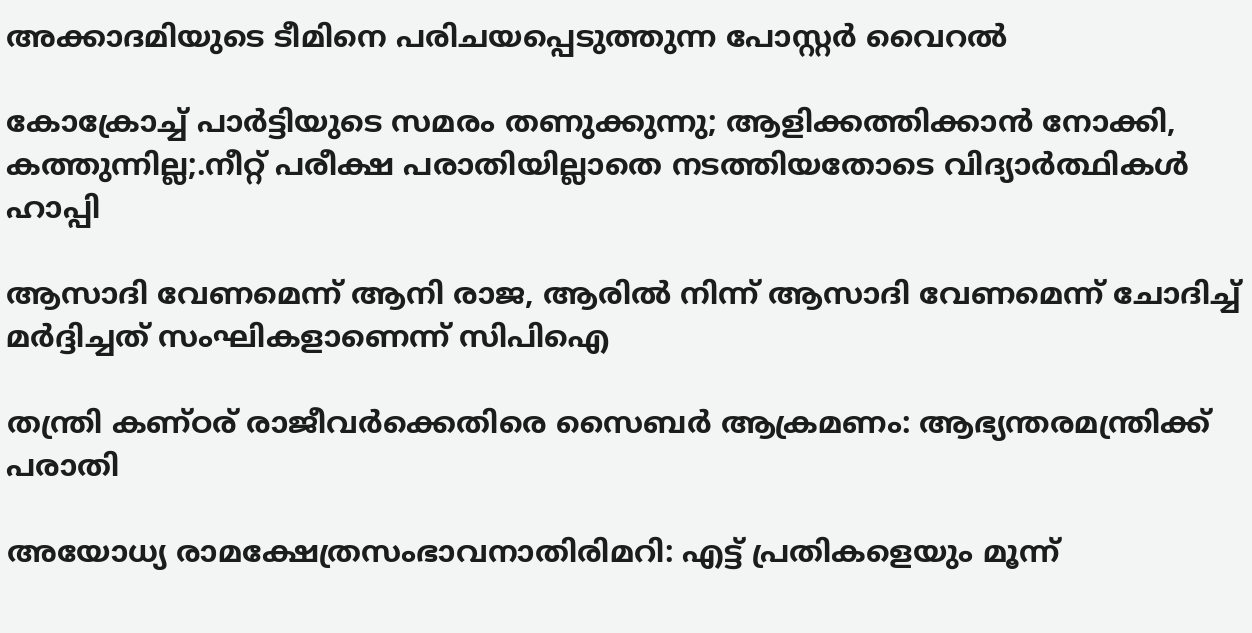അക്കാദമിയുടെ ടീമിനെ പരിചയപ്പെടുത്തുന്ന പോസ്റ്റർ വൈറൽ

കോക്രോച്ച് പാര്‍ട്ടിയുടെ സമരം തണുക്കുന്നു; ആളിക്കത്തിക്കാന്‍ നോക്കി, കത്തുന്നില്ല;.നീറ്റ് പരീക്ഷ പരാതിയില്ലാതെ നടത്തിയതോടെ വിദ്യാര്‍ത്ഥികള്‍ ഹാപ്പി

ആസാദി വേണമെന്ന് ആനി രാജ, ആരില്‍ നിന്ന് ആസാദി വേണമെന്ന് ചോദിച്ച് മര്‍ദ്ദിച്ചത് സംഘികളാണെന്ന് സിപിഐ

തന്ത്രി കണ്ഠര് രാജീവര്‍ക്കെതിരെ സൈബര്‍ ആക്രമണം: ആഭ്യന്തരമന്ത്രിക്ക് പരാതി

അയോധ്യ രാമക്ഷേത്രസംഭാവനാതിരിമറി: എട്ട് പ്രതികളെയും മൂന്ന്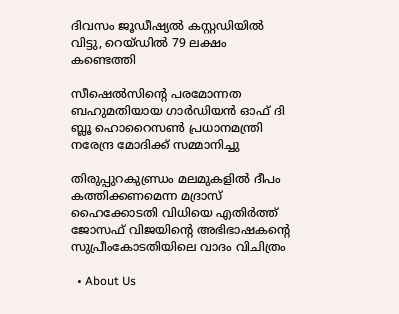ദിവസം ജൂഡീഷ്യല്‍ കസ്റ്റഡിയില്‍ വിട്ടു, റെയ്ഡില്‍ 79 ലക്ഷം കണ്ടെത്തി

സീഷെല്‍സിന്റെ പരമോന്നത ബഹുമതിയായ ഗാര്‍ഡിയന്‍ ഓഫ് ദി ബ്ലൂ ഹൊറൈസണ്‍ പ്രധാനമന്ത്രി നരേന്ദ്ര മോദിക്ക് സമ്മാനിച്ചു

തിരുപ്പുറകുണ്ഡ്രം മലമുകളില്‍ ദീപം കത്തിക്കണമെന്ന മദ്രാസ് ഹൈക്കോടതി വിധിയെ എതിര്‍ത്ത് ജോസഫ് വിജയിന്റെ അഭിഭാഷകന്റെ സുപ്രീംകോടതിയിലെ വാദം വിചിത്രം

  • About Us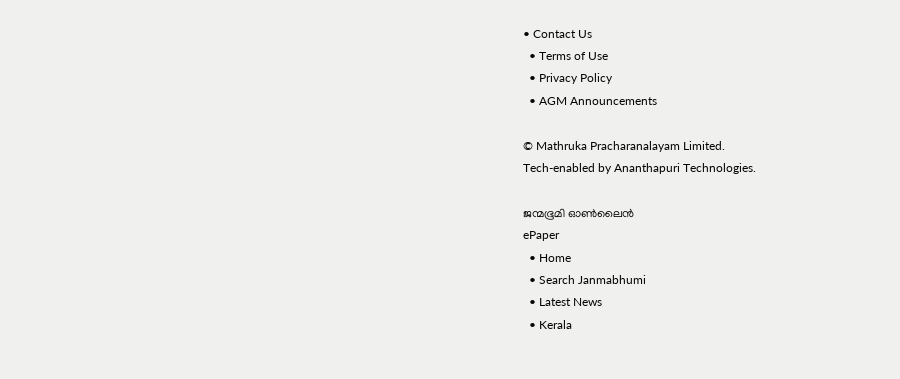• Contact Us
  • Terms of Use
  • Privacy Policy
  • AGM Announcements

© Mathruka Pracharanalayam Limited.
Tech-enabled by Ananthapuri Technologies.

ജന്മഭൂമി ഓണ്‍ലൈന്‍
ePaper
  • Home
  • Search Janmabhumi
  • Latest News
  • Kerala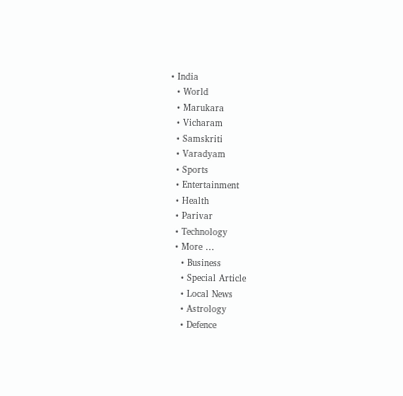• India
  • World
  • Marukara
  • Vicharam
  • Samskriti
  • Varadyam
  • Sports
  • Entertainment
  • Health
  • Parivar
  • Technology
  • More …
    • Business
    • Special Article
    • Local News
    • Astrology
    • Defence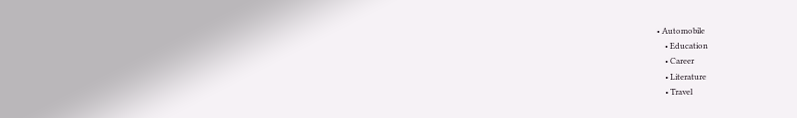• Automobile
    • Education
    • Career
    • Literature
    • Travel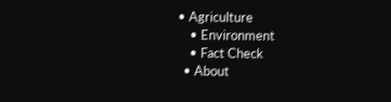• Agriculture
    • Environment
    • Fact Check
  • About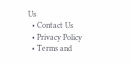Us
  • Contact Us
  • Privacy Policy
  • Terms and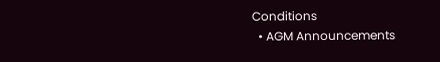Conditions
  • AGM Announcements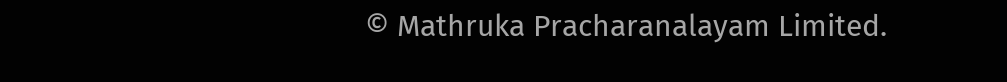© Mathruka Pracharanalayam Limited.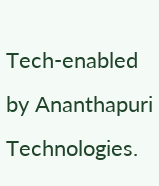Tech-enabled by Ananthapuri Technologies.